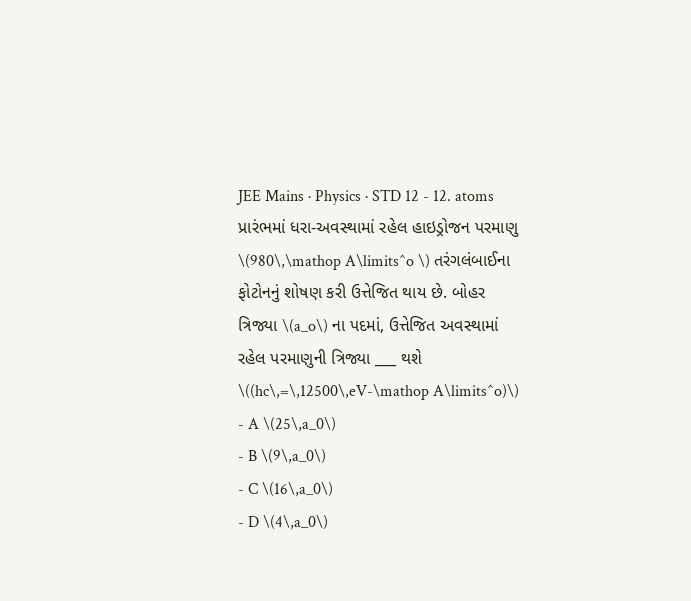JEE Mains · Physics · STD 12 - 12. atoms
પ્રારંભમાં ધરા-અવસ્થામાં રહેલ હાઇડ્રોજન પરમાણુ \(980\,\mathop A\limits^o \) તરંગલંબાઈના ફોટોનનું શોષણ કરી ઉત્તેજિત થાય છે. બોહર ત્રિજ્યા \(a_o\) ના પદમાં, ઉત્તેજિત અવસ્થામાં રહેલ પરમાણુની ત્રિજ્યા ___ થશે \((hc\,=\,12500\,eV-\mathop A\limits^o)\)
- A \(25\,a_0\)
- B \(9\,a_0\)
- C \(16\,a_0\)
- D \(4\,a_0\)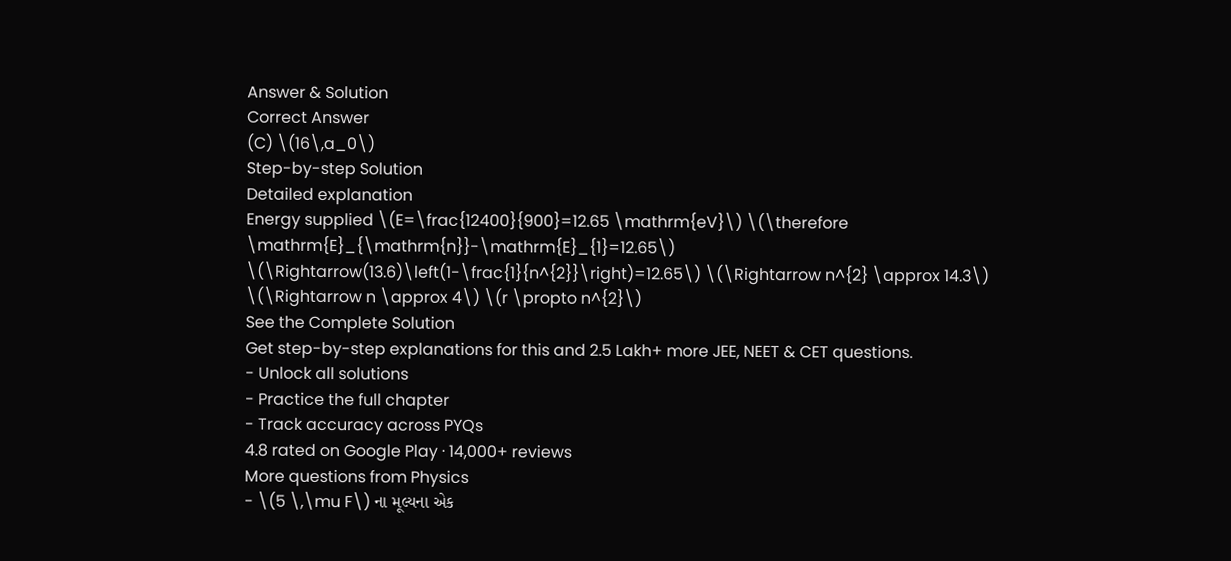Answer & Solution
Correct Answer
(C) \(16\,a_0\)
Step-by-step Solution
Detailed explanation
Energy supplied \(E=\frac{12400}{900}=12.65 \mathrm{eV}\) \(\therefore \mathrm{E}_{\mathrm{n}}-\mathrm{E}_{1}=12.65\) \(\Rightarrow(13.6)\left(1-\frac{1}{n^{2}}\right)=12.65\) \(\Rightarrow n^{2} \approx 14.3\) \(\Rightarrow n \approx 4\) \(r \propto n^{2}\)
See the Complete Solution
Get step-by-step explanations for this and 2.5 Lakh+ more JEE, NEET & CET questions.
- Unlock all solutions
- Practice the full chapter
- Track accuracy across PYQs
4.8 rated on Google Play · 14,000+ reviews
More questions from Physics
- \(5 \,\mu F\) ના મૂલ્યના એક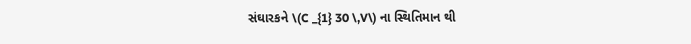સંઘારકને \(C _{1} 30 \,V\) ના સ્થિતિમાન થી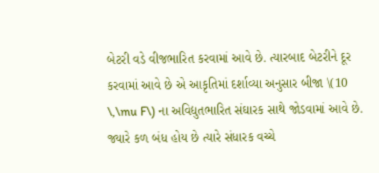બેટરી વડે વીજભારિત કરવામાં આવે છે. ત્યારબાદ બેટરીને દૂર કરવામાં આવે છે એ આકૃતિમાં દર્શાવ્યા અનુસાર બીજા \(10 \,\mu F\) ના અવિદ્યુતભારિત સંઘારક સાથે જોડવામાં આવે છે. જ્યારે કળ બંધ હોય છે ત્યારે સંધારક વચ્ચે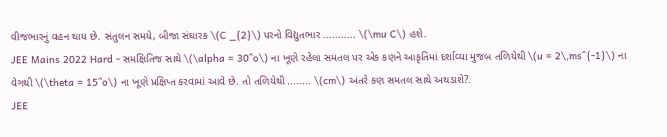વીજભારનું વહન થાય છે. સંતુલન સમયે, બીજા સંઘારક \(C _{2}\) પરનો વિદ્યુતભાર ........... \(\mu C\) હશે.
JEE Mains 2022 Hard - સમક્ષિતિજ સાથે \(\alpha = 30^o\) ના ખૂણે રહેલા સમતલ પર એક કણને આકૃતિમાં દર્શાવ્યા મુજબ તળિયેથી \(u = 2\,ms^{-1}\) ના વેગથી \(\theta = 15^o\) ના ખૂણે પ્રક્ષિપ્ત કરવામાં આવે છે. તો તળિયેથી ........ \(cm\) અંતરે કણ સમતલ સાથે અથડાશે?.
JEE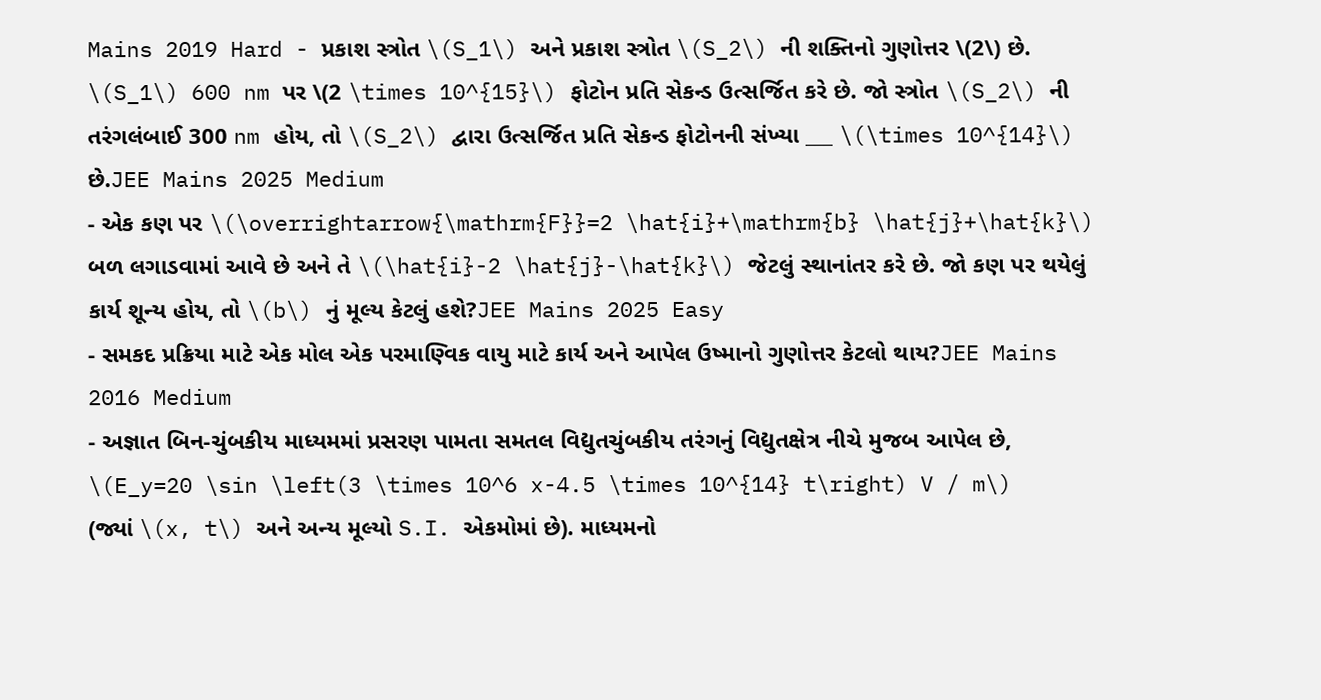Mains 2019 Hard - પ્રકાશ સ્ત્રોત \(S_1\) અને પ્રકાશ સ્ત્રોત \(S_2\) ની શક્તિનો ગુણોત્તર \(2\) છે. \(S_1\) 600 nm પર \(2 \times 10^{15}\) ફોટોન પ્રતિ સેકન્ડ ઉત્સર્જિત કરે છે. જો સ્ત્રોત \(S_2\) ની તરંગલંબાઈ 300 nm હોય, તો \(S_2\) દ્વારા ઉત્સર્જિત પ્રતિ સેકન્ડ ફોટોનની સંખ્યા ___ \(\times 10^{14}\) છે.JEE Mains 2025 Medium
- એક કણ પર \(\overrightarrow{\mathrm{F}}=2 \hat{i}+\mathrm{b} \hat{j}+\hat{k}\) બળ લગાડવામાં આવે છે અને તે \(\hat{i}-2 \hat{j}-\hat{k}\) જેટલું સ્થાનાંતર કરે છે. જો કણ પર થયેલું કાર્ય શૂન્ય હોય, તો \(b\) નું મૂલ્ય કેટલું હશે?JEE Mains 2025 Easy
- સમકદ પ્રક્રિયા માટે એક મોલ એક પરમાણ્વિક વાયુ માટે કાર્ય અને આપેલ ઉષ્માનો ગુણોત્તર કેટલો થાય?JEE Mains 2016 Medium
- અજ્ઞાત બિન-ચુંબકીય માધ્યમમાં પ્રસરણ પામતા સમતલ વિદ્યુતચુંબકીય તરંગનું વિદ્યુતક્ષેત્ર નીચે મુજબ આપેલ છે,
\(E_y=20 \sin \left(3 \times 10^6 x-4.5 \times 10^{14} t\right) V / m\)
(જ્યાં \(x, t\) અને અન્ય મૂલ્યો S.I. એકમોમાં છે). માધ્યમનો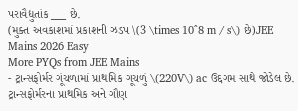પરાવૈદ્યુતાંક ___ છે.
(મુક્ત અવકાશમાં પ્રકાશની ઝડપ \(3 \times 10^8 m / s\) છે)JEE Mains 2026 Easy
More PYQs from JEE Mains
- ટ્રાન્સફોર્મર ગૂંચળામાં પ્રાથમિક ગૂચળું \(220V\) ac ઉદ્દગમ સાથે જોડેલ છે. ટ્રાન્સફોર્મરના પ્રાથમિક અને ગૌણ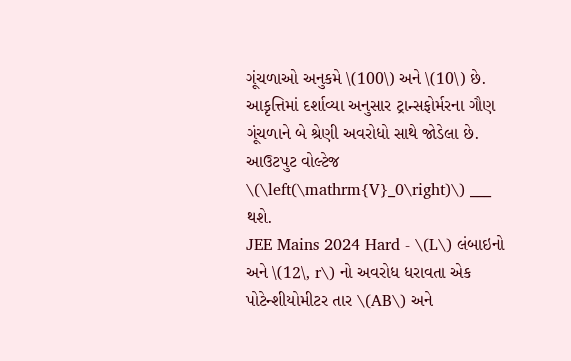ગૂંચળાઓ અનુકમે \(100\) અને \(10\) છે. આકૃત્તિમાં દર્શાવ્યા અનુસાર ટ્રાન્સફોર્મરના ગૌણ ગૂંચળાને બે શ્રેણી અવરોધો સાથે જોડેલા છે. આઉટપુટ વોલ્ટેજ \(\left(\mathrm{V}_0\right)\) ___ થશે.
JEE Mains 2024 Hard - \(L\) લંબાઇનો અને \(12\, r\) નો અવરોધ ધરાવતા એક પોટેન્શીયોમીટર તાર \(AB\) અને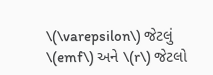\(\varepsilon\) જેટલું \(emf\) અને \(r\) જેટલો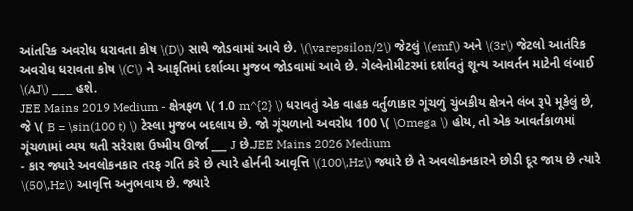આંતરિક અવરોધ ધરાવતા કોષ \(D\) સાથે જોડવામાં આવે છે. \(\varepsilon/2\) જેટલું \(emf\) અને \(3r\) જેટલો આતંરિક અવરોધ ધરાવતા કોષ \(C\) ને આકૃતિમાં દર્શાવ્યા મુજબ જોડવામાં આવે છે. ગેલ્વેનોમીટરમાં દર્શાવતું શૂન્ય આવર્તન માટેની લંબાઈ \(AJ\) ___ હશે.
JEE Mains 2019 Medium - ક્ષેત્રફળ \( 1.0 m^{2} \) ધરાવતું એક વાહક વર્તુળાકાર ગૂંચળું ચુંબકીય ક્ષેત્રને લંબ રૂપે મૂકેલું છે, જે \( B = \sin(100 t) \) ટેસ્લા મુજબ બદલાય છે. જો ગૂંચળાનો અવરોધ 100 \( \Omega \) હોય, તો એક આવર્તકાળમાં ગૂંચળામાં વ્યય થતી સરેરાશ ઉષ્મીય ઊર્જા ___ J છે.JEE Mains 2026 Medium
- કાર જ્યારે અવલોકનકાર તરફ ગતિ કરે છે ત્યારે હોર્નની આવૃત્તિ \(100\,Hz\) જ્યારે છે તે અવલોકનકારને છોડી દૂર જાય છે ત્યારે \(50\,Hz\) આવૃત્તિ અનુભવાય છે. જ્યારે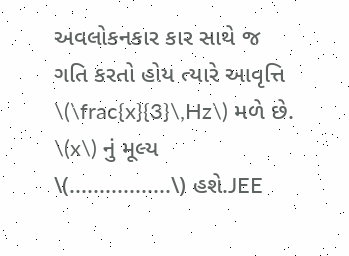અવલોકનકાર કાર સાથે જ ગતિ કરતો હોય ત્યારે આવૃત્તિ \(\frac{x}{3}\,Hz\) મળે છે. \(x\) નું મૂલ્ય \(.................\) હશે.JEE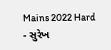Mains 2022 Hard
- સુરેખ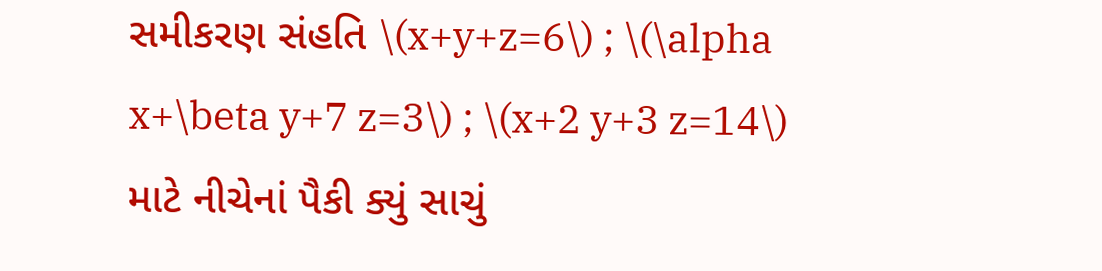સમીકરણ સંહતિ \(x+y+z=6\) ; \(\alpha x+\beta y+7 z=3\) ; \(x+2 y+3 z=14\) માટે નીચેનાં પૈકી ક્યું સાચું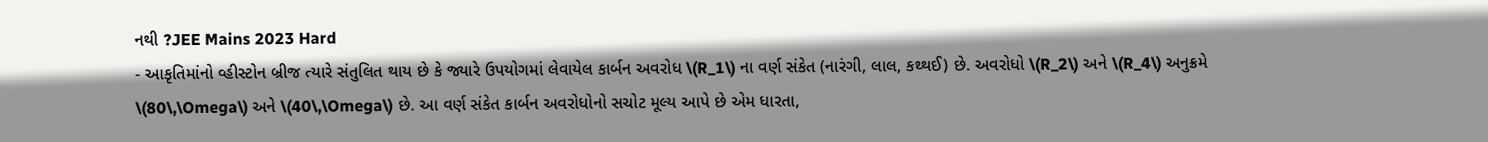નથી ?JEE Mains 2023 Hard
- આકૃતિમાંનો વ્હીસ્ટોન બ્રીજ ત્યારે સંતુલિત થાય છે કે જ્યારે ઉપયોગમાં લેવાયેલ કાર્બન અવરોધ \(R_1\) ના વર્ણ સંકેત (નારંગી, લાલ, કથ્થઈ) છે. અવરોધો \(R_2\) અને \(R_4\) અનુક્રમે \(80\,\Omega\) અને \(40\,\Omega\) છે. આ વર્ણ સંકેત કાર્બન અવરોધોનો સચોટ મૂલ્ય આપે છે એમ ધારતા,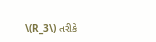\(R_3\) તરીકે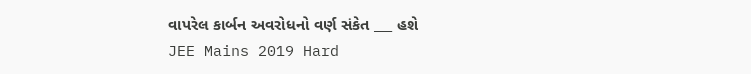વાપરેલ કાર્બન અવરોધનો વર્ણ સંકેત ___ હશે
JEE Mains 2019 Hard